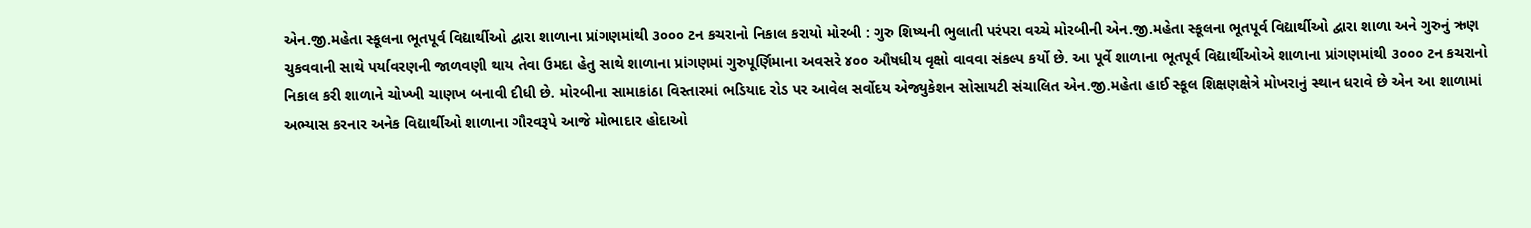એન.જી.મહેતા સ્કૂલના ભૂતપૂર્વ વિદ્યાર્થીઓ દ્વારા શાળાના પ્રાંગણમાંથી ૩૦૦૦ ટન કચરાનો નિકાલ કરાયો મોરબી : ગુરુ શિષ્યની ભુલાતી પરંપરા વચ્ચે મોરબીની એન.જી.મહેતા સ્કૂલના ભૂતપૂર્વ વિદ્યાર્થીઓ દ્વારા શાળા અને ગુરુનું ઋણ ચુકવવાની સાથે પર્યાવરણની જાળવણી થાય તેવા ઉમદા હેતુ સાથે શાળાના પ્રાંગણમાં ગુરુપૂર્ણિમાના અવસરે ૪૦૦ ઔષધીય વૃક્ષો વાવવા સંકલ્પ કર્યો છે. આ પૂર્વે શાળાના ભૂતપૂર્વ વિદ્યાર્થીઓએ શાળાના પ્રાંગણમાંથી ૩૦૦૦ ટન કચરાનો નિકાલ કરી શાળાને ચોખ્ખી ચાણખ બનાવી દીધી છે. મોરબીના સામાકાંઠા વિસ્તારમાં ભડિયાદ રોડ પર આવેલ સર્વોદય એજ્યુકેશન સોસાયટી સંચાલિત એન.જી.મહેતા હાઈ સ્કૂલ શિક્ષણક્ષેત્રે મોખરાનું સ્થાન ધરાવે છે એન આ શાળામાં અભ્યાસ કરનાર અનેક વિદ્યાર્થીઓ શાળાના ગૌરવરૂપે આજે મોભાદાર હોદાઓ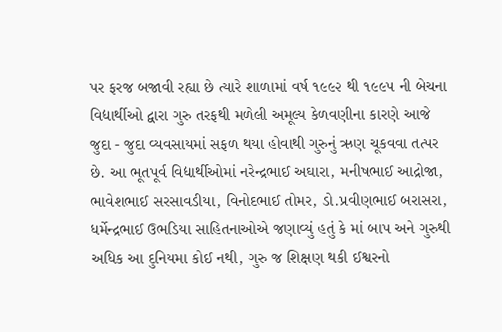પર ફરજ બજાવી રહ્યા છે ત્યારે શાળામાં વર્ષ ૧૯૯૨ થી ૧૯૯૫ ની બેચના વિદ્યાર્થીઓ દ્વારા ગુરુ તરફથી મળેલી અમૂલ્ય કેળવણીના કારણે આજે જુદા - જુદા વ્યવસાયમાં સફળ થયા હોવાથી ગુરુનું ઋણ ચૂકવવા તત્પર છે. આ ભૂતપૂર્વ વિદ્યાર્થીઓમાં નરેન્દ્રભાઈ અઘારા, મનીષભાઈ આદ્રોજા, ભાવેશભાઈ સરસાવડીયા, વિનોદભાઈ તોમર, ડો.પ્રવીણભાઈ બરાસરા, ધર્મેન્દ્રભાઈ ઉભડિયા સાહિતનાઓએ જણાવ્યું હતું કે માં બાપ અને ગુરુથી અધિક આ દુનિયમા કોઈ નથી, ગુરુ જ શિક્ષણ થકી ઈશ્વરનો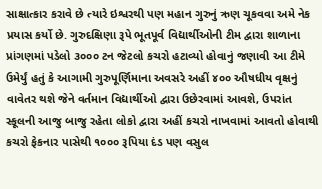સાક્ષાત્કાર કરાવે છે ત્યારે ઇશ્વરથી પણ મહાન ગુરુનું ઋણ ચૂકવવા અમે નેક પ્રયાસ કર્યો છે. ગુરુદક્ષિણા રૂપે ભૂતપૂર્વ વિદ્યાર્થીઓની ટીમ દ્વારા શાળાના પ્રાંગણમાં પડેલો ૩૦૦૦ ટન જેટલો કચરો હટાવ્યો હોવાનું જણાવી આ ટીમે ઉમેર્યું હતું કે આગામી ગુરુપૂર્ણિમાના અવસરે અહીં ૪૦૦ ઔષધીય વૃક્ષનું વાવેતર થશે જેને વર્તમાન વિદ્યાર્થીઓ દ્વારા ઉછેરવામાં આવશે, ઉપરાંત સ્કૂલની આજુ બાજુ રહેતા લોકો દ્વારા અહીં કચરો નાખવામાં આવતો હોવાથી કચરો ફેકનાર પાસેથી ૧૦૦૦ રૂપિયા દંડ પણ વસુલ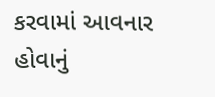કરવામાં આવનાર હોવાનું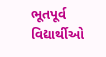ભૂતપૂર્વ વિદ્યાર્થીઓ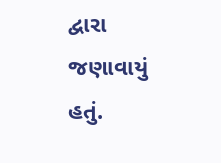દ્વારા જણાવાયું હતું.